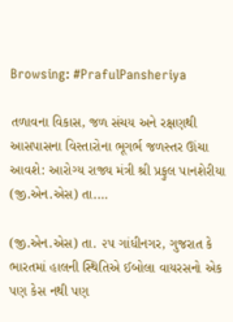Browsing: #PrafulPansheriya

તળાવના વિકાસ, જળ સંચય અને રક્ષણથી આસપાસના વિસ્તારોના ભૂગર્ભ જળસ્તર ઊંચા આવશે: આરોગ્ય રાજ્ય મંત્રી શ્રી પ્રફુલ પાનશેરીયા (જી.એન.એસ) તા.…

(જી.એન.એસ) તા. ૨૫ ગાંધીનગર, ગુજરાત કે ભારતમાં હાલની સ્થિતિએ ઈબોલા વાયરસનો એક પણ કેસ નથી પણ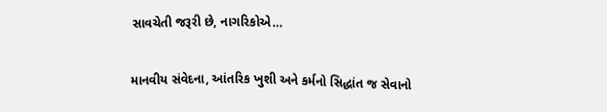સાવચેતી જરૂરી છે, નાગરિકોએ…

માનવીય સંવેદના, આંતરિક ખુશી અને કર્મનો સિદ્ધાંત જ સેવાનો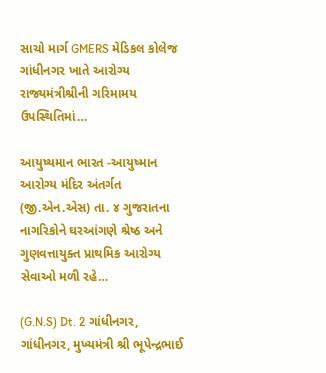સાચો માર્ગ GMERS મેડિકલ કોલેજ ગાંધીનગર ખાતે આરોગ્ય રાજ્યમંત્રીશ્રીની ગરિમામય ઉપસ્થિતિમાં…

આયુષ્યમાન ભારત -આયુષ્માન આરોગ્ય મંદિર અંતર્ગત (જી.એન.એસ) તા. ૪ ગુજરાતના નાગરિકોને ઘરઆંગણે શ્રેષ્ઠ અને ગુણવત્તાયુક્ત પ્રાથમિક આરોગ્ય સેવાઓ મળી રહે…

(G.N.S) Dt. 2 ગાંધીનગર, ગાંધીનગર, મુખ્યમંત્રી શ્રી ભૂપેન્દ્રભાઈ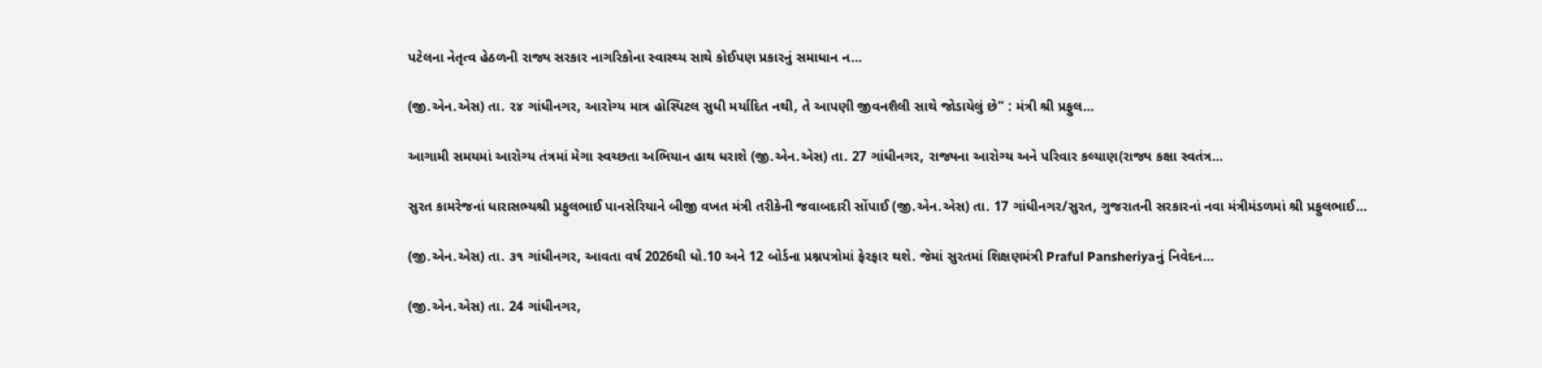પટેલના નેતૃત્વ હેઠળની રાજ્ય સરકાર નાગરિકોના સ્વાસ્થ્ય સાથે કોઈપણ પ્રકારનું સમાધાન ન…

(જી.એન.એસ) તા. ૨૪ ગાંધીનગર, આરોગ્ય માત્ર હોસ્પિટલ સુધી મર્યાદિત નથી, તે આપણી જીવનશૈલી સાથે જોડાયેલું છે” : મંત્રી શ્રી પ્રફુલ…

આગામી સમયમાં આરોગ્ય તંત્રમાં મેગા સ્વચ્છતા અભિયાન હાથ ધરાશે (જી.એન.એસ) તા. 27 ગાંધીનગર, રાજ્યના આરોગ્ય અને પરિવાર કલ્યાણ(રાજ્ય કક્ષા સ્વતંત્ર…

સુરત કામરેજનાં ધારાસભ્યશ્રી પ્રફુલભાઈ પાનસેરિયાને બીજી વખત મંત્રી તરીકેની જવાબદારી સોંપાઈ (જી.એન.એસ) તા. 17 ગાંધીનગર/સુરત, ગુજરાતની સરકારનાં નવા મંત્રીમંડળમાં શ્રી પ્રફુલભાઈ…

(જી.એન.એસ) તા. ૩૧ ગાંધીનગર, આવતા વર્ષ 2026થી ધો.10 અને 12 બોર્ડના પ્રશ્નપત્રોમાં ફેરફાર થશે. જેમાં સુરતમાં શિક્ષણમંત્રી Praful Pansheriyaનું નિવેદન…

(જી.એન.એસ) તા. 24 ગાંધીનગર,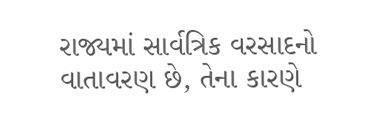રાજ્યમાં સાર્વત્રિક વરસાદનો વાતાવરણ છે, તેના કારણે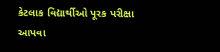કેટલાક વિદ્યાર્થીઓ પૂરક પરીક્ષા આપવા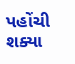પહોંચી શક્યા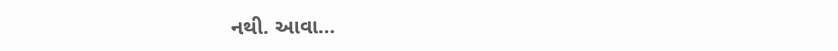નથી. આવા…